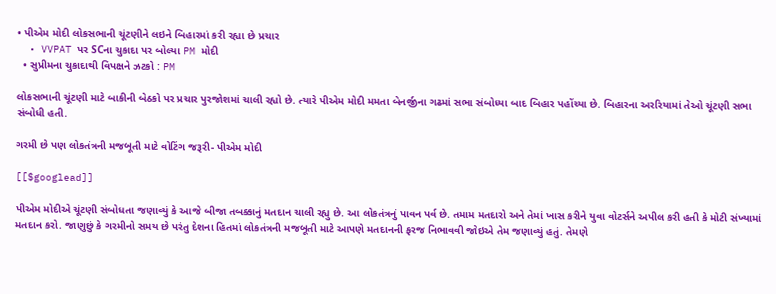• પીએમ મોદી લોકસભાની ચૂંટણીને લઇને બિહારમાં કરી રહ્યા છે પ્રચાર
  • VVPAT પર SCના ચુકાદા પર બોલ્યા PM મોદી
  • સુપ્રીમના ચુકાદાથી વિપક્ષને ઝટકો : PM

લોકસભાની ચૂંટણી માટે બાકીની બેઠકો પર પ્રચાર પુરજોશમાં ચાલી રહ્યો છે. ત્યારે પીએમ મોદી મમતા બેનર્જીના ગઢમાં સભા સંબોધ્યા બાદ બિહાર પહોંચ્યા છે. બિહારના અરરિયામાં તેઓ ચૂંટણી સભા સંબોધી હતી.

ગરમી છે પણ લોકતંત્રની મજબૂતી માટે વોટિંગ જરૂરી- પીએમ મોદી

[[$googlead]]

પીએમ મોદીએ ચૂંટણી સંબોધતા જણાવ્યું કે આજે બીજા તબક્કાનું મતદાન ચાલી રહ્યુ છે. આ લોકતંત્રનું પાવન પર્વ છે. તમામ મતદારો અને તેમાં ખાસ કરીને યુવા વોટર્સને અપીલ કરી હતી કે મોટી સંખ્યામાં મતદાન કરો. જાણુછું કે ગરમીનો સમય છે પરંતુ દેશના હિતમાં લોકતંત્રની મજબૂતી માટે આપણે મતદાનની ફરજ નિભાવવી જોઇએ તેમ જણાવ્યું હતું. તેમણે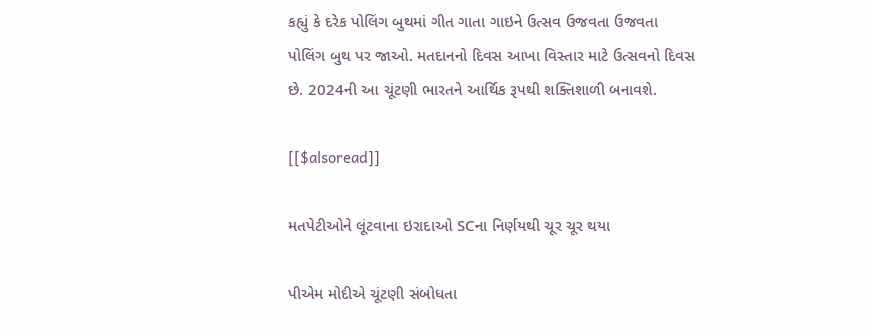કહ્યું કે દરેક પોલિંગ બુથમાં ગીત ગાતા ગાઇને ઉત્સવ ઉજવતા ઉજવતા પોલિંગ બુથ પર જાઓ. મતદાનનો દિવસ આખા વિસ્તાર માટે ઉત્સવનો દિવસ છે. 2024ની આ ચૂંટણી ભારતને આર્થિક રૂપથી શક્તિશાળી બનાવશે.

[[$alsoread]]

મતપેટીઓને લૂંટવાના ઇરાદાઓ SCના નિર્ણયથી ચૂર ચૂર થયા

પીએમ મોદીએ ચૂંટણી સંબોધતા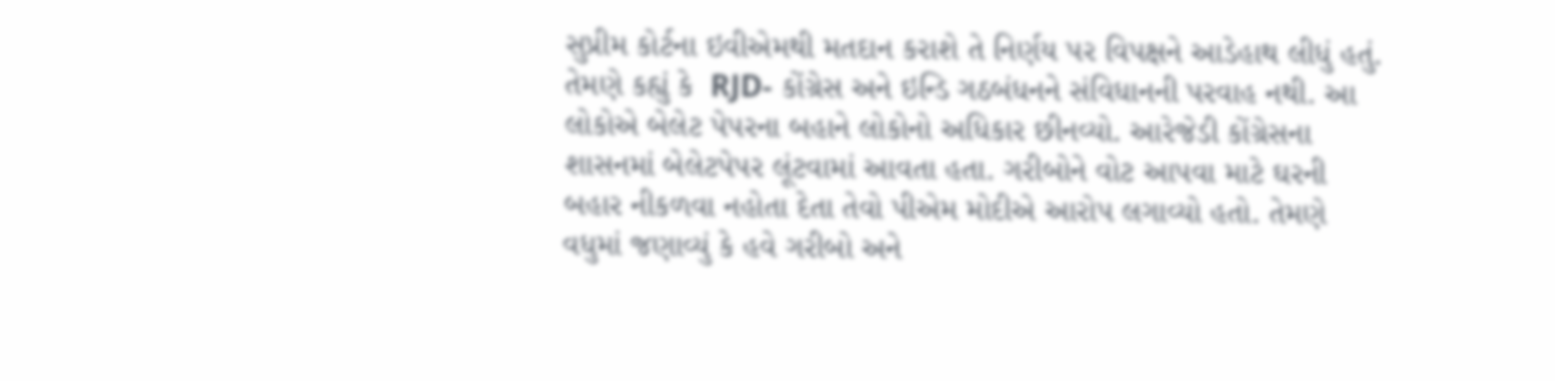સુપ્રીમ કોર્ટના ઇવીએમથી મતદાન કરાશે તે નિર્ણય પર વિપક્ષને આડેહાથ લીધું હતું.  તેમણે કહ્યું કે  RJD- કોંગ્રેસ અને ઇન્ડિ ગઠબંધનને સંવિધાનની પરવાહ નથી. આ લોકોએ બેલેટ પેપરના બહાને લોકોનો અધિકાર છીનવ્યો. આરેજેડી કોંગ્રેસના શાસનમાં બેલેટપેપર લૂંટવામાં આવતા હતા. ગરીબોને વોટ આપવા માટે ઘરની બહાર નીકળવા નહોતા દેતા તેવો પીએમ મોદીએ આરોપ લગાવ્યો હતો. તેમણે વધુમાં જણાવ્યું કે હવે ગરીબો અને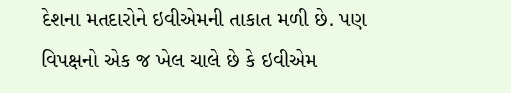દેશના મતદારોને ઇવીએમની તાકાત મળી છે. પણ વિપક્ષનો એક જ ખેલ ચાલે છે કે ઇવીએમ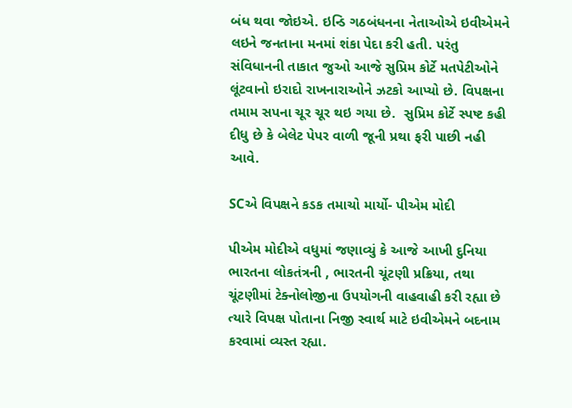બંધ થવા જોઇએ. ઇન્ડિ ગઠબંધનના નેતાઓએ ઇવીએમને લઇને જનતાના મનમાં શંકા પેદા કરી હતી. પરંતુ સંવિધાનની તાકાત જુઓ આજે સુપ્રિમ કોર્ટે મતપેટીઓને લૂંટવાનો ઇરાદો રાખનારાઓને ઝટકો આપ્યો છે. વિપક્ષના તમામ સપના ચૂર ચૂર થઇ ગયા છે.  સુપ્રિમ કોર્ટે સ્પષ્ટ કહી દીધુ છે કે બેલેટ પેપર વાળી જૂની પ્રથા ફરી પાછી નહી આવે.

SCએ વિપક્ષને કડક તમાચો માર્યો- પીએમ મોદી

પીએમ મોદીએ વધુમાં જણાવ્યું કે આજે આખી દુનિયા ભારતના લોકતંત્રની , ભારતની ચૂંટણી પ્રક્રિયા, તથા ચૂંટણીમાં ટેક્નોલોજીના ઉપયોગની વાહવાહી કરી રહ્યા છે ત્યારે વિપક્ષ પોતાના નિજી સ્વાર્થ માટે ઇવીએમને બદનામ કરવામાં વ્યસ્ત રહ્યા.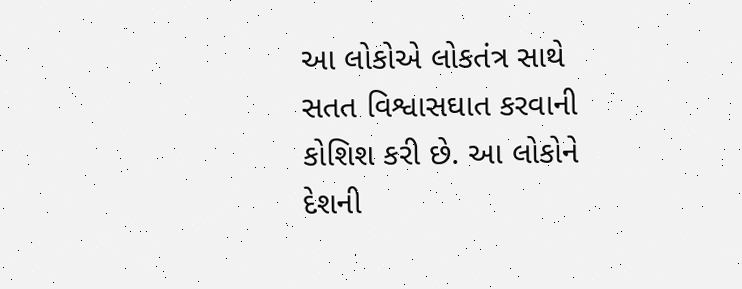આ લોકોએ લોકતંત્ર સાથે સતત વિશ્વાસઘાત કરવાની કોશિશ કરી છે. આ લોકોને દેશની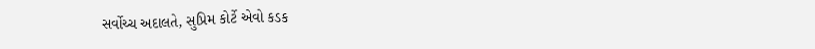સર્વોચ્ચ અદાલતે, સુપ્રિમ કોર્ટે એવો કડક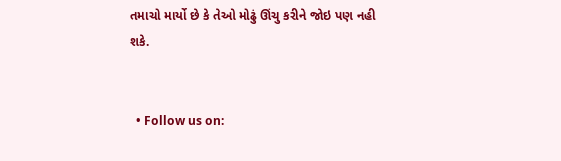તમાચો માર્યો છે કે તેઓ મોઢું ઊંચુ કરીને જોઇ પણ નહી શકે.


  • Follow us on: